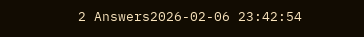2 Answers2026-02-06 23:42:54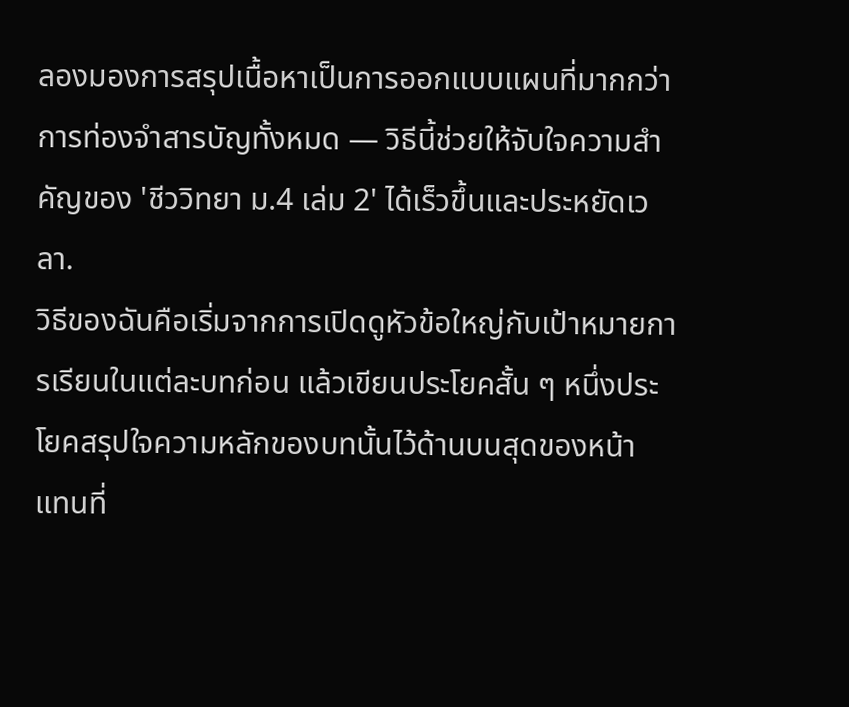ลองมองการสรุปเนื้อหาเป็นการออกแบบแผนที่มากกว่าการท่องจำสารบัญทั้งหมด — วิธีนี้ช่วยให้จับใจความสำคัญของ 'ชีววิทยา ม.4 เล่ม 2' ได้เร็วขึ้นและประหยัดเวลา.
วิธีของฉันคือเริ่มจากการเปิดดูหัวข้อใหญ่กับเป้าหมายการเรียนในแต่ละบทก่อน แล้วเขียนประโยคสั้น ๆ หนึ่งประโยคสรุปใจความหลักของบทนั้นไว้ด้านบนสุดของหน้า แทนที่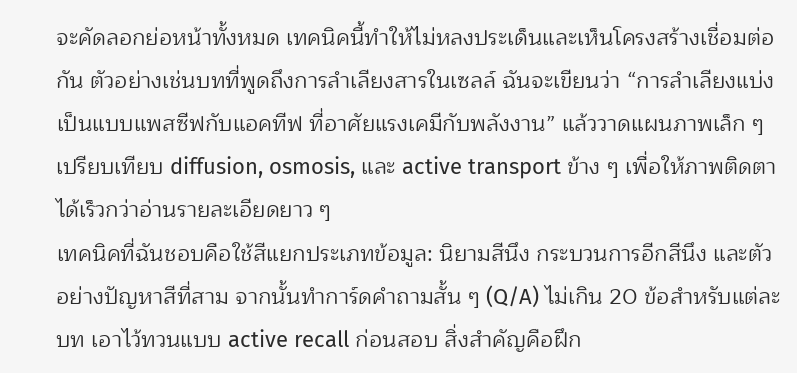จะคัดลอกย่อหน้าทั้งหมด เทคนิคนี้ทำให้ไม่หลงประเด็นและเห็นโครงสร้างเชื่อมต่อกัน ตัวอย่างเช่นบทที่พูดถึงการลำเลียงสารในเซลล์ ฉันจะเขียนว่า “การลำเลียงแบ่งเป็นแบบแพสซีฟกับแอคทีฟ ที่อาศัยแรงเคมีกับพลังงาน” แล้ววาดแผนภาพเล็ก ๆ เปรียบเทียบ diffusion, osmosis, และ active transport ข้าง ๆ เพื่อให้ภาพติดตาได้เร็วกว่าอ่านรายละเอียดยาว ๆ
เทคนิคที่ฉันชอบคือใช้สีแยกประเภทข้อมูล: นิยามสีนึง กระบวนการอีกสีนึง และตัวอย่างปัญหาสีที่สาม จากนั้นทำการ์ดคำถามสั้น ๆ (Q/A) ไม่เกิน 20 ข้อสำหรับแต่ละบท เอาไว้ทวนแบบ active recall ก่อนสอบ สิ่งสำคัญคือฝึก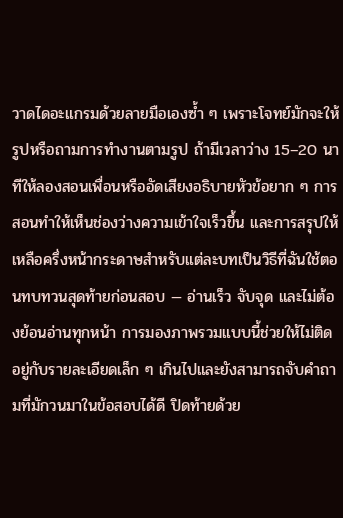วาดไดอะแกรมด้วยลายมือเองซ้ำ ๆ เพราะโจทย์มักจะให้รูปหรือถามการทำงานตามรูป ถ้ามีเวลาว่าง 15–20 นาทีให้ลองสอนเพื่อนหรืออัดเสียงอธิบายหัวข้อยาก ๆ การสอนทำให้เห็นช่องว่างความเข้าใจเร็วขึ้น และการสรุปให้เหลือครึ่งหน้ากระดาษสำหรับแต่ละบทเป็นวิธีที่ฉันใช้ตอนทบทวนสุดท้ายก่อนสอบ — อ่านเร็ว จับจุด และไม่ต้องย้อนอ่านทุกหน้า การมองภาพรวมแบบนี้ช่วยให้ไม่ติดอยู่กับรายละเอียดเล็ก ๆ เกินไปและยังสามารถจับคำถามที่มักวนมาในข้อสอบได้ดี ปิดท้ายด้วย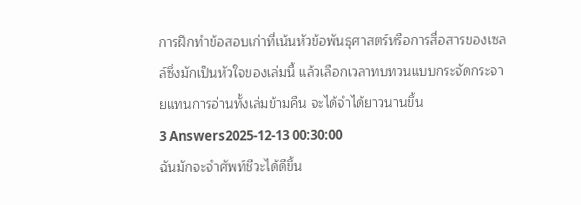การฝึกทำข้อสอบเก่าที่เน้นหัวข้อพันธุศาสตร์หรือการสื่อสารของเซลล์ซึ่งมักเป็นหัวใจของเล่มนี้ แล้วเลือกเวลาทบทวนแบบกระจัดกระจายแทนการอ่านทั้งเล่มข้ามคืน จะได้จำได้ยาวนานขึ้น
3 Answers2025-12-13 00:30:00
ฉันมักจะจำศัพท์ชีวะได้ดีขึ้น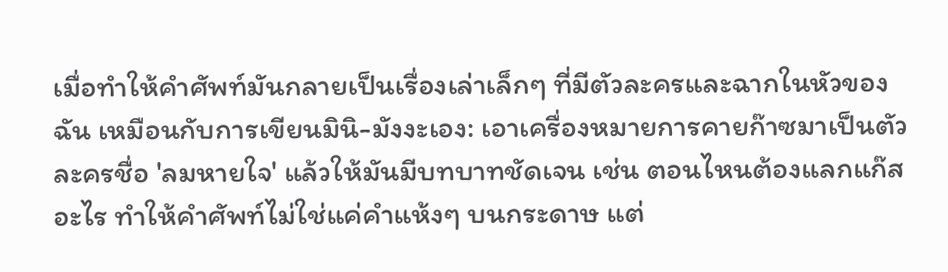เมื่อทำให้คำศัพท์มันกลายเป็นเรื่องเล่าเล็กๆ ที่มีตัวละครและฉากในหัวของฉัน เหมือนกับการเขียนมินิ-มังงะเอง: เอาเครื่องหมายการคายก๊าซมาเป็นตัวละครชื่อ 'ลมหายใจ' แล้วให้มันมีบทบาทชัดเจน เช่น ตอนไหนต้องแลกแก๊สอะไร ทำให้คำศัพท์ไม่ใช่แค่คำแห้งๆ บนกระดาษ แต่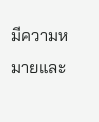มีความหมายและ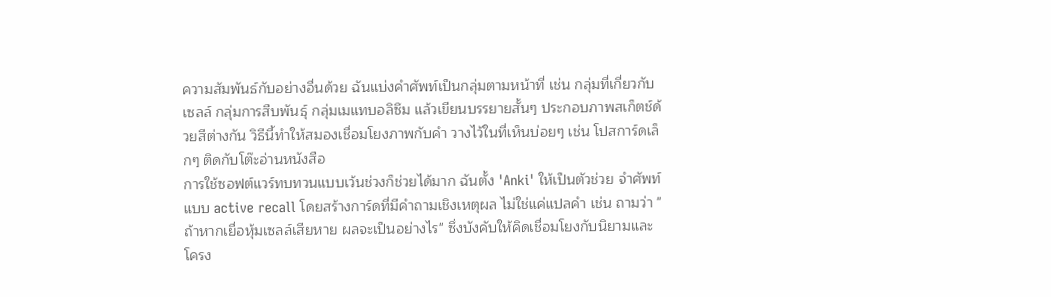ความสัมพันธ์กับอย่างอื่นด้วย ฉันแบ่งคำศัพท์เป็นกลุ่มตามหน้าที่ เช่น กลุ่มที่เกี่ยวกับเซลล์ กลุ่มการสืบพันธุ์ กลุ่มเมแทบอลิซึม แล้วเขียนบรรยายสั้นๆ ประกอบภาพสเก็ตช์ด้วยสีต่างกัน วิธีนี้ทำให้สมองเชื่อมโยงภาพกับคำ วางไว้ในที่เห็นบ่อยๆ เช่น โปสการ์ดเล็กๆ ติดกับโต๊ะอ่านหนังสือ
การใช้ซอฟต์แวร์ทบทวนแบบเว้นช่วงก็ช่วยได้มาก ฉันตั้ง 'Anki' ให้เป็นตัวช่วย จำศัพท์แบบ active recall โดยสร้างการ์ดที่มีคำถามเชิงเหตุผล ไม่ใช่แค่แปลคำ เช่น ถามว่า "ถ้าหากเยื่อหุ้มเซลล์เสียหาย ผลจะเป็นอย่างไร" ซึ่งบังคับให้คิดเชื่อมโยงกับนิยามและโครง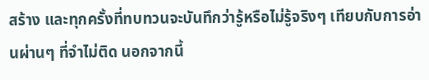สร้าง และทุกครั้งที่ทบทวนจะบันทึกว่ารู้หรือไม่รู้จริงๆ เทียบกับการอ่านผ่านๆ ที่จำไม่ติด นอกจากนี้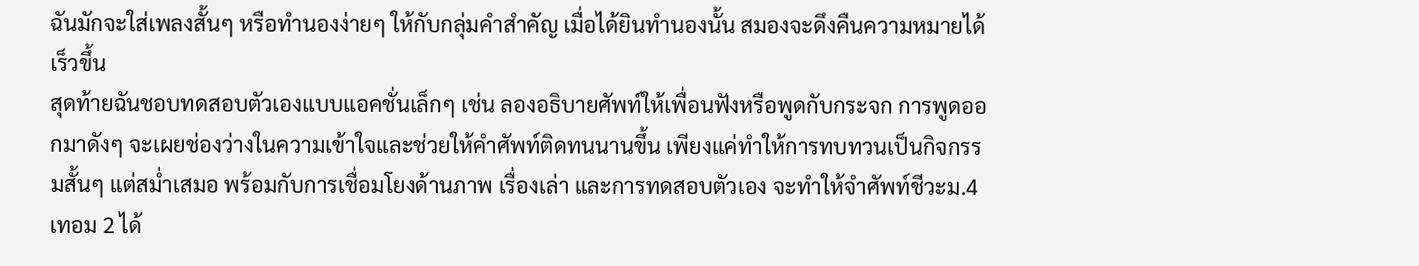ฉันมักจะใส่เพลงสั้นๆ หรือทำนองง่ายๆ ให้กับกลุ่มคำสำคัญ เมื่อได้ยินทำนองนั้น สมองจะดึงคืนความหมายได้เร็วขึ้น
สุดท้ายฉันชอบทดสอบตัวเองแบบแอคชั่นเล็กๆ เช่น ลองอธิบายศัพท์ให้เพื่อนฟังหรือพูดกับกระจก การพูดออกมาดังๆ จะเผยช่องว่างในความเข้าใจและช่วยให้คำศัพท์ติดทนนานขึ้น เพียงแค่ทำให้การทบทวนเป็นกิจกรรมสั้นๆ แต่สม่ำเสมอ พร้อมกับการเชื่อมโยงด้านภาพ เรื่องเล่า และการทดสอบตัวเอง จะทำให้จำศัพท์ชีวะม.4 เทอม 2 ได้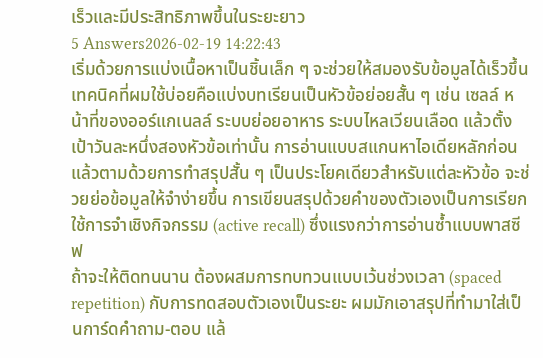เร็วและมีประสิทธิภาพขึ้นในระยะยาว
5 Answers2026-02-19 14:22:43
เริ่มด้วยการแบ่งเนื้อหาเป็นชิ้นเล็ก ๆ จะช่วยให้สมองรับข้อมูลได้เร็วขึ้น
เทคนิคที่ผมใช้บ่อยคือแบ่งบทเรียนเป็นหัวข้อย่อยสั้น ๆ เช่น เซลล์ หน้าที่ของออร์แกเนลล์ ระบบย่อยอาหาร ระบบไหลเวียนเลือด แล้วตั้งเป้าวันละหนึ่งสองหัวข้อเท่านั้น การอ่านแบบสแกนหาไอเดียหลักก่อน แล้วตามด้วยการทำสรุปสั้น ๆ เป็นประโยคเดียวสำหรับแต่ละหัวข้อ จะช่วยย่อข้อมูลให้จำง่ายขึ้น การเขียนสรุปด้วยคำของตัวเองเป็นการเรียกใช้การจำเชิงกิจกรรม (active recall) ซึ่งแรงกว่าการอ่านซ้ำแบบพาสซีฟ
ถ้าจะให้ติดทนนาน ต้องผสมการทบทวนแบบเว้นช่วงเวลา (spaced repetition) กับการทดสอบตัวเองเป็นระยะ ผมมักเอาสรุปที่ทำมาใส่เป็นการ์ดคำถาม-ตอบ แล้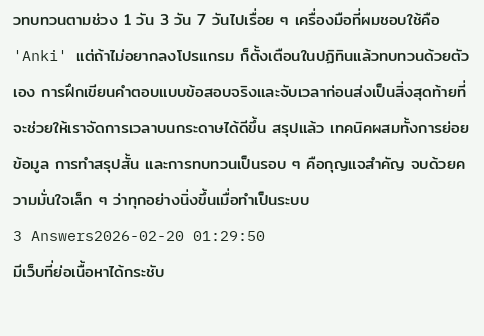วทบทวนตามช่วง 1 วัน 3 วัน 7 วันไปเรื่อย ๆ เครื่องมือที่ผมชอบใช้คือ 'Anki' แต่ถ้าไม่อยากลงโปรแกรม ก็ตั้งเตือนในปฏิทินแล้วทบทวนด้วยตัวเอง การฝึกเขียนคำตอบแบบข้อสอบจริงและจับเวลาก่อนส่งเป็นสิ่งสุดท้ายที่จะช่วยให้เราจัดการเวลาบนกระดาษได้ดีขึ้น สรุปแล้ว เทคนิคผสมทั้งการย่อยข้อมูล การทำสรุปสั้น และการทบทวนเป็นรอบ ๆ คือกุญแจสำคัญ จบด้วยความมั่นใจเล็ก ๆ ว่าทุกอย่างนิ่งขึ้นเมื่อทำเป็นระบบ
3 Answers2026-02-20 01:29:50
มีเว็บที่ย่อเนื้อหาได้กระชับ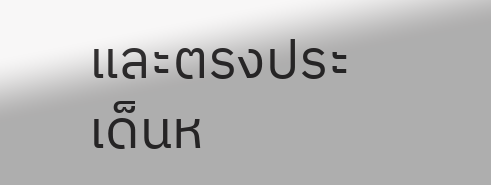และตรงประเด็นห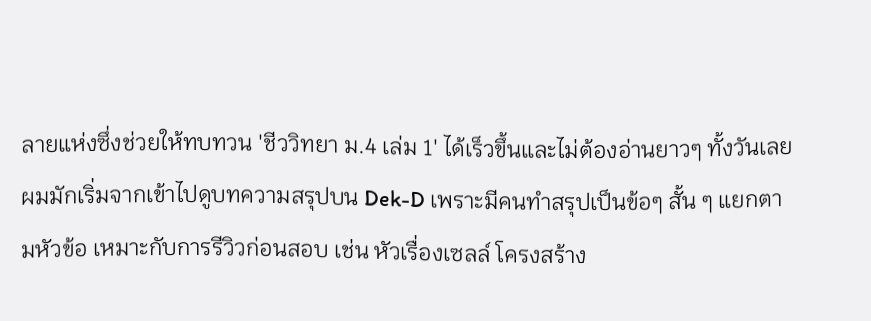ลายแห่งซึ่งช่วยให้ทบทวน 'ชีววิทยา ม.4 เล่ม 1' ได้เร็วขึ้นและไม่ต้องอ่านยาวๆ ทั้งวันเลย
ผมมักเริ่มจากเข้าไปดูบทความสรุปบน Dek-D เพราะมีคนทำสรุปเป็นข้อๆ สั้น ๆ แยกตามหัวข้อ เหมาะกับการรีวิวก่อนสอบ เช่น หัวเรื่องเซลล์ โครงสร้าง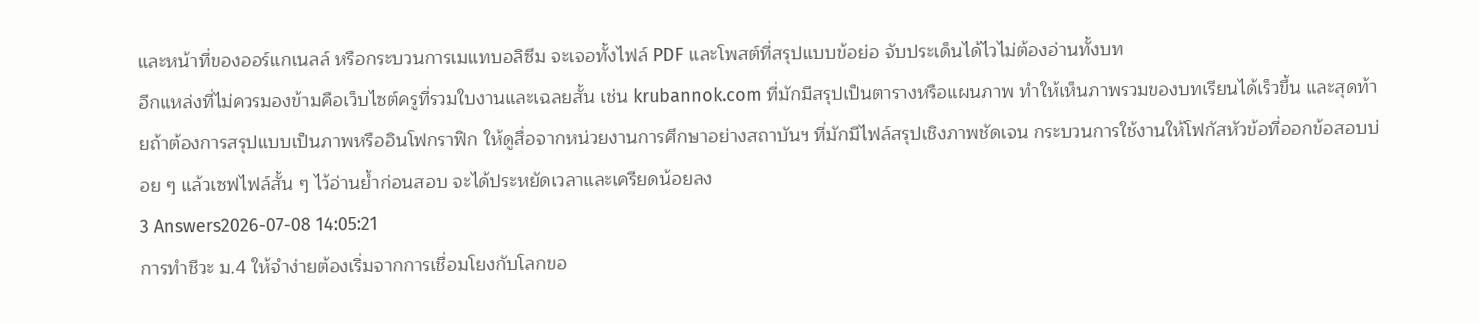และหน้าที่ของออร์แกเนลล์ หรือกระบวนการเมแทบอลิซึม จะเจอทั้งไฟล์ PDF และโพสต์ที่สรุปแบบข้อย่อ จับประเด็นได้ไวไม่ต้องอ่านทั้งบท
อีกแหล่งที่ไม่ควรมองข้ามคือเว็บไซต์ครูที่รวมใบงานและเฉลยสั้น เช่น krubannok.com ที่มักมีสรุปเป็นตารางหรือแผนภาพ ทำให้เห็นภาพรวมของบทเรียนได้เร็วขึ้น และสุดท้ายถ้าต้องการสรุปแบบเป็นภาพหรืออินโฟกราฟิก ให้ดูสื่อจากหน่วยงานการศึกษาอย่างสถาบันฯ ที่มักมีไฟล์สรุปเชิงภาพชัดเจน กระบวนการใช้งานให้โฟกัสหัวข้อที่ออกข้อสอบบ่อย ๆ แล้วเซฟไฟล์สั้น ๆ ไว้อ่านย้ำก่อนสอบ จะได้ประหยัดเวลาและเครียดน้อยลง
3 Answers2026-07-08 14:05:21
การทำชีวะ ม.4 ให้จำง่ายต้องเริ่มจากการเชื่อมโยงกับโลกขอ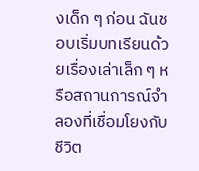งเด็ก ๆ ก่อน ฉันชอบเริ่มบทเรียนด้วยเรื่องเล่าเล็ก ๆ หรือสถานการณ์จำลองที่เชื่อมโยงกับชีวิต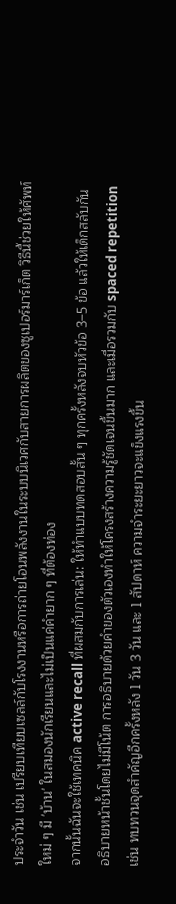ประจำวัน เช่น เปรียบเทียบเซลล์กับโรงงานหรือการถ่ายโอนพลังงานในระบบนิเวศกับสายการผลิตของซูเปอร์มาร์เก็ต วิธีนี้ช่วยให้ศัพท์ใหม่ ๆ มี 'บ้าน' ในสมองนักเรียนและไม่เป็นแค่คำยาก ๆ ที่ต้องท่อง
จากนั้นฉันจะใช้เทคนิค active recall ที่ผสมกับการเล่น: ให้ทำแบบทดสอบสั้น ๆ ทุกครั้งหลังจบหัวข้อ 3–5 ข้อ แล้วให้เด็กสลับกันอธิบายหน้าชั้นโดยไม่มีโน้ต การอธิบายด้วยคำของตัวเองทำให้โครงสร้างความรู้ชัดเจนขึ้นมาก และเมื่อรวมกับ spaced repetition เช่น ทบทวนจุดสำคัญอีกครั้งหลัง 1 วัน 3 วัน และ 1 สัปดาห์ ความจำระยะยาวจะแข็งแรงขึ้น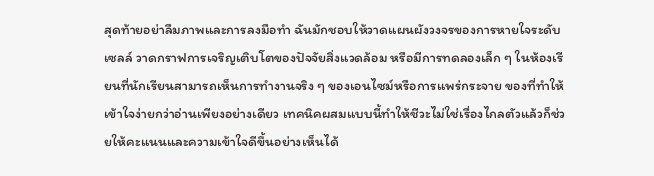สุดท้ายอย่าลืมภาพและการลงมือทำ ฉันมักชอบให้วาดแผนผังวงจรของการหายใจระดับเซลล์ วาดกราฟการเจริญเติบโตของปัจจัยสิ่งแวดล้อม หรือมีการทดลองเล็ก ๆ ในห้องเรียนที่นักเรียนสามารถเห็นการทำงานจริง ๆ ของเอนไซม์หรือการแพร่กระจาย ของที่ทำให้เข้าใจง่ายกว่าอ่านเพียงอย่างเดียว เทคนิคผสมแบบนี้ทำให้ชีวะไม่ใช่เรื่องไกลตัวแล้วก็ช่วยให้คะแนนและความเข้าใจดีขึ้นอย่างเห็นได้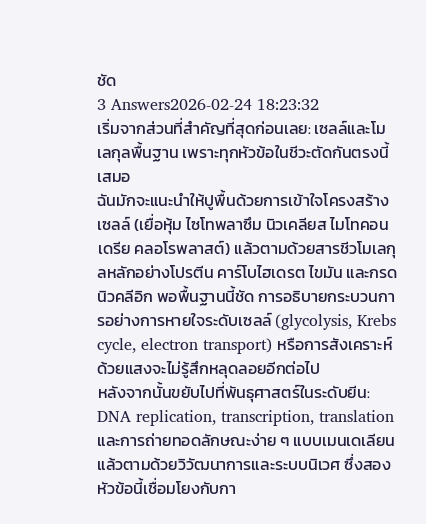ชัด
3 Answers2026-02-24 18:23:32
เริ่มจากส่วนที่สำคัญที่สุดก่อนเลย: เซลล์และโมเลกุลพื้นฐาน เพราะทุกหัวข้อในชีวะตัดกันตรงนี้เสมอ
ฉันมักจะแนะนำให้ปูพื้นด้วยการเข้าใจโครงสร้างเซลล์ (เยื่อหุ้ม ไซโทพลาซึม นิวเคลียส ไมโทคอนเดรีย คลอโรพลาสต์) แล้วตามด้วยสารชีวโมเลกุลหลักอย่างโปรตีน คาร์โบไฮเดรต ไขมัน และกรดนิวคลีอิก พอพื้นฐานนี้ชัด การอธิบายกระบวนการอย่างการหายใจระดับเซลล์ (glycolysis, Krebs cycle, electron transport) หรือการสังเคราะห์ด้วยแสงจะไม่รู้สึกหลุดลอยอีกต่อไป
หลังจากนั้นขยับไปที่พันธุศาสตร์ในระดับยีน: DNA replication, transcription, translation และการถ่ายทอดลักษณะง่าย ๆ แบบเมนเดเลียน แล้วตามด้วยวิวัฒนาการและระบบนิเวศ ซึ่งสองหัวข้อนี้เชื่อมโยงกับกา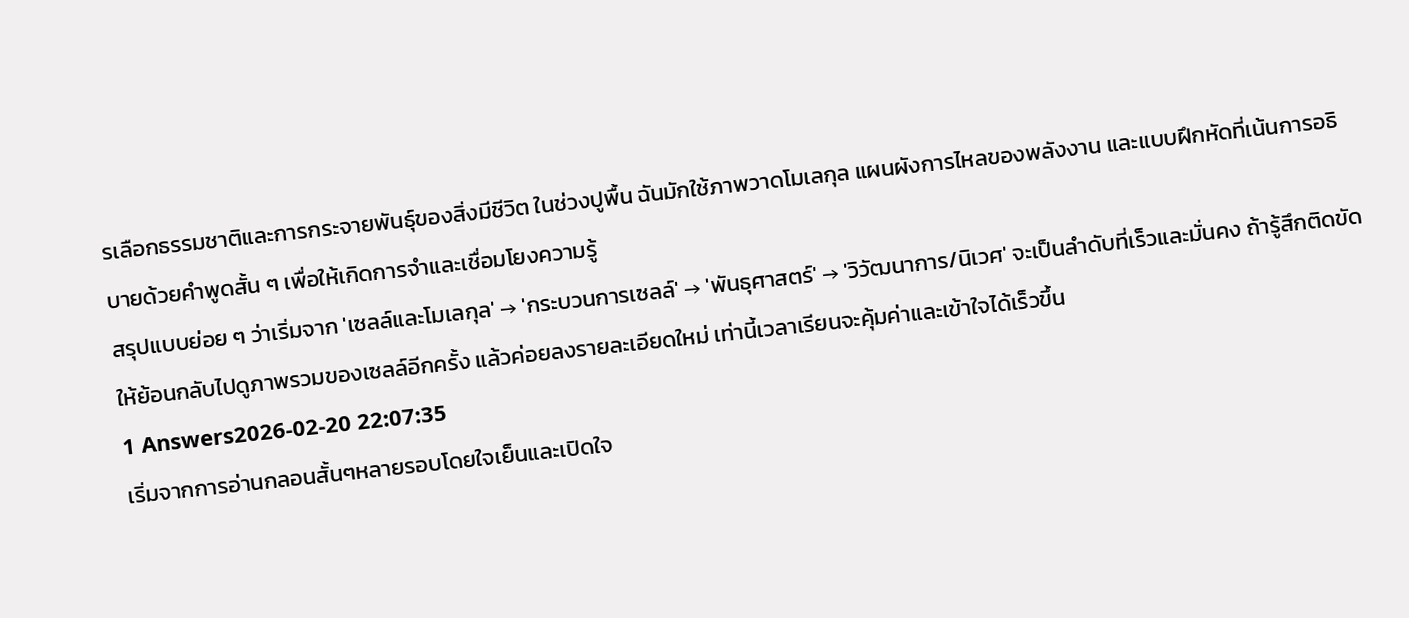รเลือกธรรมชาติและการกระจายพันธุ์ของสิ่งมีชีวิต ในช่วงปูพื้น ฉันมักใช้ภาพวาดโมเลกุล แผนผังการไหลของพลังงาน และแบบฝึกหัดที่เน้นการอธิบายด้วยคำพูดสั้น ๆ เพื่อให้เกิดการจำและเชื่อมโยงความรู้
สรุปแบบย่อย ๆ ว่าเริ่มจาก 'เซลล์และโมเลกุล' → 'กระบวนการเซลล์' → 'พันธุศาสตร์' → 'วิวัฒนาการ/นิเวศ' จะเป็นลำดับที่เร็วและมั่นคง ถ้ารู้สึกติดขัด ให้ย้อนกลับไปดูภาพรวมของเซลล์อีกครั้ง แล้วค่อยลงรายละเอียดใหม่ เท่านี้เวลาเรียนจะคุ้มค่าและเข้าใจได้เร็วขึ้น
1 Answers2026-02-20 22:07:35
เริ่มจากการอ่านกลอนสั้นๆหลายรอบโดยใจเย็นและเปิดใจ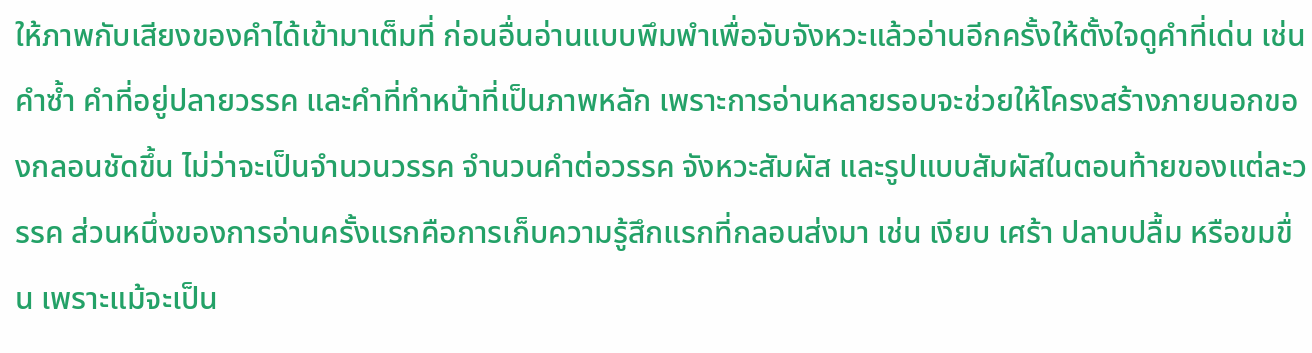ให้ภาพกับเสียงของคำได้เข้ามาเต็มที่ ก่อนอื่นอ่านแบบพึมพำเพื่อจับจังหวะแล้วอ่านอีกครั้งให้ตั้งใจดูคำที่เด่น เช่น คำซ้ำ คำที่อยู่ปลายวรรค และคำที่ทำหน้าที่เป็นภาพหลัก เพราะการอ่านหลายรอบจะช่วยให้โครงสร้างภายนอกของกลอนชัดขึ้น ไม่ว่าจะเป็นจำนวนวรรค จำนวนคำต่อวรรค จังหวะสัมผัส และรูปแบบสัมผัสในตอนท้ายของแต่ละวรรค ส่วนหนึ่งของการอ่านครั้งแรกคือการเก็บความรู้สึกแรกที่กลอนส่งมา เช่น เงียบ เศร้า ปลาบปลื้ม หรือขมขื่น เพราะแม้จะเป็น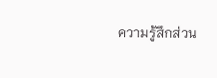ความรู้สึกส่วน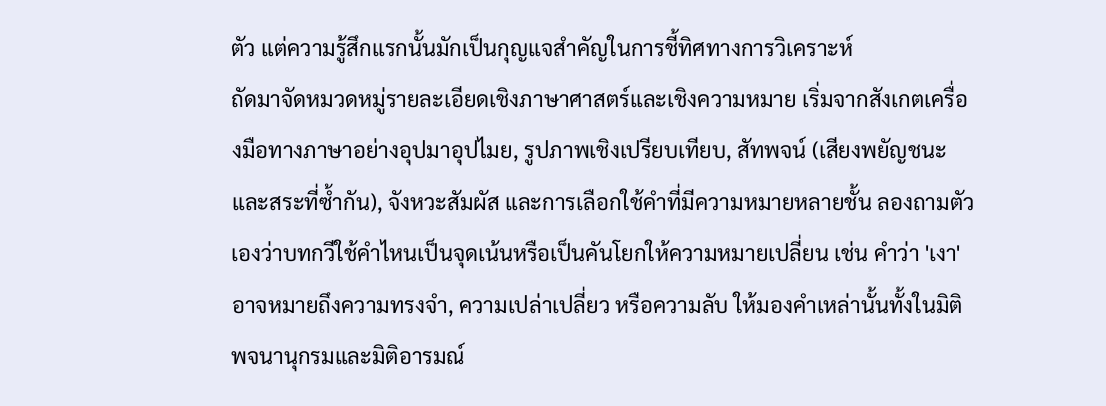ตัว แต่ความรู้สึกแรกนั้นมักเป็นกุญแจสำคัญในการชี้ทิศทางการวิเคราะห์
ถัดมาจัดหมวดหมู่รายละเอียดเชิงภาษาศาสตร์และเชิงความหมาย เริ่มจากสังเกตเครื่องมือทางภาษาอย่างอุปมาอุปไมย, รูปภาพเชิงเปรียบเทียบ, สัทพจน์ (เสียงพยัญชนะและสระที่ซ้ำกัน), จังหวะสัมผัส และการเลือกใช้คำที่มีความหมายหลายชั้น ลองถามตัวเองว่าบทกวีใช้คำไหนเป็นจุดเน้นหรือเป็นคันโยกให้ความหมายเปลี่ยน เช่น คำว่า 'เงา' อาจหมายถึงความทรงจำ, ความเปล่าเปลี่ยว หรือความลับ ให้มองคำเหล่านั้นทั้งในมิติพจนานุกรมและมิติอารมณ์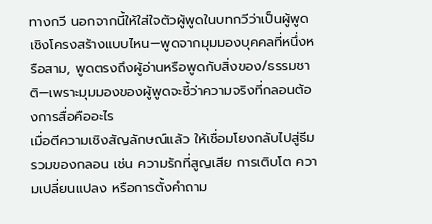ทางกวี นอกจากนี้ให้ใส่ใจตัวผู้พูดในบทกวีว่าเป็นผู้พูดเชิงโครงสร้างแบบไหน—พูดจากมุมมองบุคคลที่หนึ่งหรือสาม, พูดตรงถึงผู้อ่านหรือพูดกับสิ่งของ/ธรรมชาติ—เพราะมุมมองของผู้พูดจะชี้ว่าความจริงที่กลอนต้องการสื่อคืออะไร
เมื่อตีความเชิงสัญลักษณ์แล้ว ให้เชื่อมโยงกลับไปสู่ธีมรวมของกลอน เช่น ความรักที่สูญเสีย การเติบโต ความเปลี่ยนแปลง หรือการตั้งคำถาม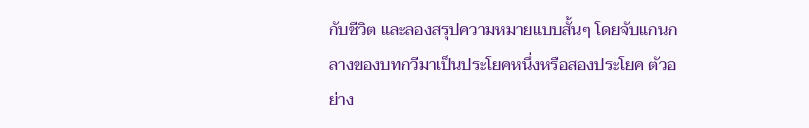กับชีวิต และลองสรุปความหมายแบบสั้นๆ โดยจับแกนกลางของบทกวีมาเป็นประโยคหนึ่งหรือสองประโยค ตัวอย่าง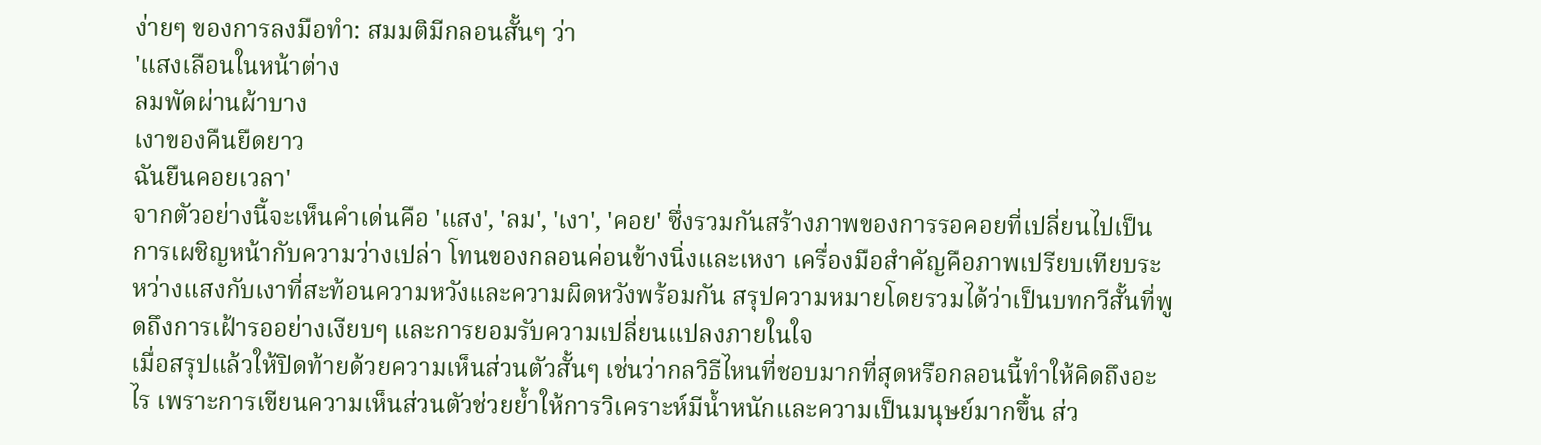ง่ายๆ ของการลงมือทำ: สมมติมีกลอนสั้นๆ ว่า
'แสงเลือนในหน้าต่าง
ลมพัดผ่านผ้าบาง
เงาของคืนยืดยาว
ฉันยืนคอยเวลา'
จากตัวอย่างนี้จะเห็นคำเด่นคือ 'แสง', 'ลม', 'เงา', 'คอย' ซึ่งรวมกันสร้างภาพของการรอคอยที่เปลี่ยนไปเป็นการเผชิญหน้ากับความว่างเปล่า โทนของกลอนค่อนข้างนิ่งและเหงา เครื่องมือสำคัญคือภาพเปรียบเทียบระหว่างแสงกับเงาที่สะท้อนความหวังและความผิดหวังพร้อมกัน สรุปความหมายโดยรวมได้ว่าเป็นบทกวีสั้นที่พูดถึงการเฝ้ารออย่างเงียบๆ และการยอมรับความเปลี่ยนแปลงภายในใจ
เมื่อสรุปแล้วให้ปิดท้ายด้วยความเห็นส่วนตัวสั้นๆ เช่นว่ากลวิธีไหนที่ชอบมากที่สุดหรือกลอนนี้ทำให้คิดถึงอะไร เพราะการเขียนความเห็นส่วนตัวช่วยย้ำให้การวิเคราะห์มีน้ำหนักและความเป็นมนุษย์มากขึ้น ส่ว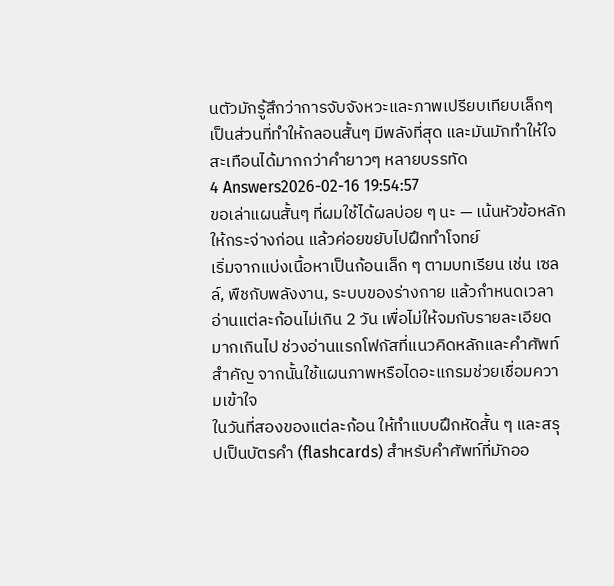นตัวมักรู้สึกว่าการจับจังหวะและภาพเปรียบเทียบเล็กๆ เป็นส่วนที่ทำให้กลอนสั้นๆ มีพลังที่สุด และมันมักทำให้ใจสะเทือนได้มากกว่าคำยาวๆ หลายบรรทัด
4 Answers2026-02-16 19:54:57
ขอเล่าแผนสั้นๆ ที่ผมใช้ได้ผลบ่อย ๆ นะ — เน้นหัวข้อหลักให้กระจ่างก่อน แล้วค่อยขยับไปฝึกทำโจทย์
เริ่มจากแบ่งเนื้อหาเป็นก้อนเล็ก ๆ ตามบทเรียน เช่น เซลล์, พืชกับพลังงาน, ระบบของร่างกาย แล้วกำหนดเวลาอ่านแต่ละก้อนไม่เกิน 2 วัน เพื่อไม่ให้จมกับรายละเอียดมากเกินไป ช่วงอ่านแรกโฟกัสที่แนวคิดหลักและคำศัพท์สำคัญ จากนั้นใช้แผนภาพหรือไดอะแกรมช่วยเชื่อมความเข้าใจ
ในวันที่สองของแต่ละก้อน ให้ทำแบบฝึกหัดสั้น ๆ และสรุปเป็นบัตรคำ (flashcards) สำหรับคำศัพท์ที่มักออ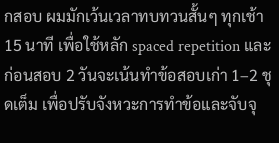กสอบ ผมมักเว้นเวลาทบทวนสั้นๆ ทุกเช้า 15 นาที เพื่อใช้หลัก spaced repetition และก่อนสอบ 2 วันจะเน้นทำข้อสอบเก่า 1–2 ชุดเต็ม เพื่อปรับจังหวะการทำข้อและจับจุ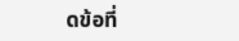ดข้อที่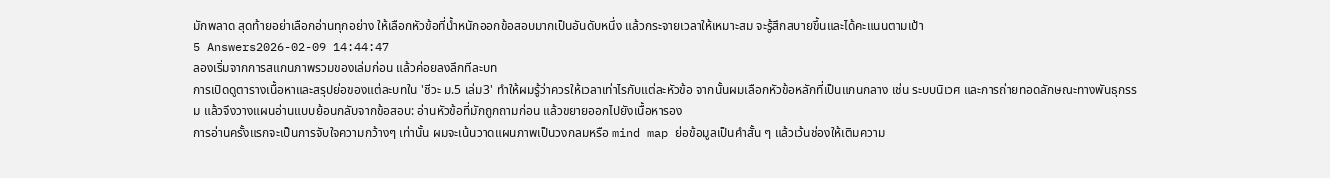มักพลาด สุดท้ายอย่าเลือกอ่านทุกอย่าง ให้เลือกหัวข้อที่น้ำหนักออกข้อสอบมากเป็นอันดับหนึ่ง แล้วกระจายเวลาให้เหมาะสม จะรู้สึกสบายขึ้นและได้คะแนนตามเป้า
5 Answers2026-02-09 14:44:47
ลองเริ่มจากการสแกนภาพรวมของเล่มก่อน แล้วค่อยลงลึกทีละบท
การเปิดดูตารางเนื้อหาและสรุปย่อของแต่ละบทใน 'ชีวะ ม.5 เล่ม3' ทำให้ผมรู้ว่าควรให้เวลาเท่าไรกับแต่ละหัวข้อ จากนั้นผมเลือกหัวข้อหลักที่เป็นแกนกลาง เช่น ระบบนิเวศ และการถ่ายทอดลักษณะทางพันธุกรรม แล้วจึงวางแผนอ่านแบบย้อนกลับจากข้อสอบ: อ่านหัวข้อที่มักถูกถามก่อน แล้วขยายออกไปยังเนื้อหารอง
การอ่านครั้งแรกจะเป็นการจับใจความกว้างๆ เท่านั้น ผมจะเน้นวาดแผนภาพเป็นวงกลมหรือ mind map ย่อข้อมูลเป็นคำสั้น ๆ แล้วเว้นช่องให้เติมความ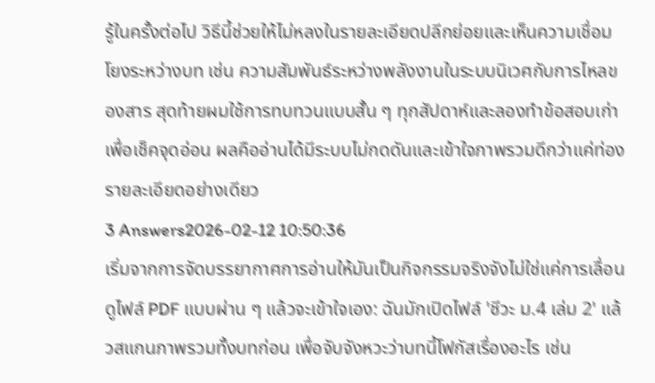รู้ในครั้งต่อไป วิธีนี้ช่วยให้ไม่หลงในรายละเอียดปลีกย่อยและเห็นความเชื่อมโยงระหว่างบท เช่น ความสัมพันธ์ระหว่างพลังงานในระบบนิเวศกับการไหลของสาร สุดท้ายผมใช้การทบทวนแบบสั้น ๆ ทุกสัปดาห์และลองทำข้อสอบเก่าเพื่อเช็คจุดอ่อน ผลคืออ่านได้มีระบบไม่กดดันและเข้าใจภาพรวมดีกว่าแค่ท่องรายละเอียดอย่างเดียว
3 Answers2026-02-12 10:50:36
เริ่มจากการจัดบรรยากาศการอ่านให้มันเป็นกิจกรรมจริงจังไม่ใช่แค่การเลื่อนดูไฟล์ PDF แบบผ่าน ๆ แล้วจะเข้าใจเอง: ฉันมักเปิดไฟล์ 'ชีวะ ม.4 เล่ม 2' แล้วสแกนภาพรวมทั้งบทก่อน เพื่อจับจังหวะว่าบทนี้โฟกัสเรื่องอะไร เช่น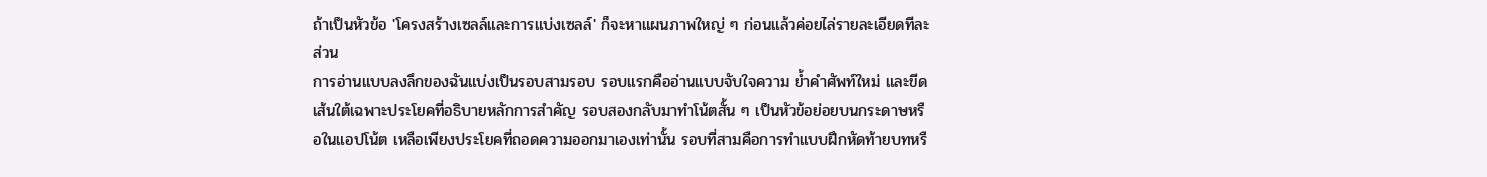ถ้าเป็นหัวข้อ 'โครงสร้างเซลล์และการแบ่งเซลล์' ก็จะหาแผนภาพใหญ่ ๆ ก่อนแล้วค่อยไล่รายละเอียดทีละส่วน
การอ่านแบบลงลึกของฉันแบ่งเป็นรอบสามรอบ รอบแรกคืออ่านแบบจับใจความ ย้ำคำศัพท์ใหม่ และขีดเส้นใต้เฉพาะประโยคที่อธิบายหลักการสำคัญ รอบสองกลับมาทำโน้ตสั้น ๆ เป็นหัวข้อย่อยบนกระดาษหรือในแอปโน้ต เหลือเพียงประโยคที่ถอดความออกมาเองเท่านั้น รอบที่สามคือการทำแบบฝึกหัดท้ายบทหรื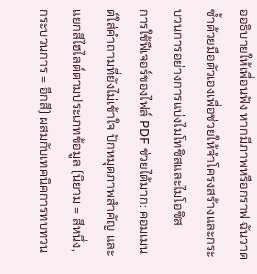ออธิบายให้เพื่อนฟัง หากมีภาพหรือกราฟ ฉันวาดซ้ำด้วยมือตัวเองเพื่อช่วยให้จำโครงสร้างและกระบวนการอย่างการแบ่งไมโทซิสและไมโอซิส
การใช้ฟีเจอร์ของไฟล์ PDF ช่วยได้มาก: คอมเมนต์ใส่คำถามที่ยังไม่เข้าใจ ปักหมุดภาพสำคัญ และแยกสีไฮไลต์ตามประเภทข้อมูล (นิยาม = สีหนึ่ง, กระบวนการ = อีกสี) ผสมกับเทคนิคการทบทวน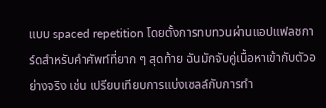แบบ spaced repetition โดยตั้งการทบทวนผ่านแอปแฟลชการ์ดสำหรับคำศัพท์ที่ยาก ๆ สุดท้าย ฉันมักจับคู่เนื้อหาเข้ากับตัวอย่างจริง เช่น เปรียบเทียบการแบ่งเซลล์กับการทำ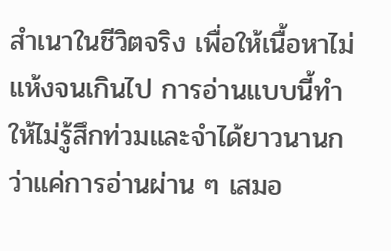สำเนาในชีวิตจริง เพื่อให้เนื้อหาไม่แห้งจนเกินไป การอ่านแบบนี้ทำให้ไม่รู้สึกท่วมและจำได้ยาวนานกว่าแค่การอ่านผ่าน ๆ เสมอ